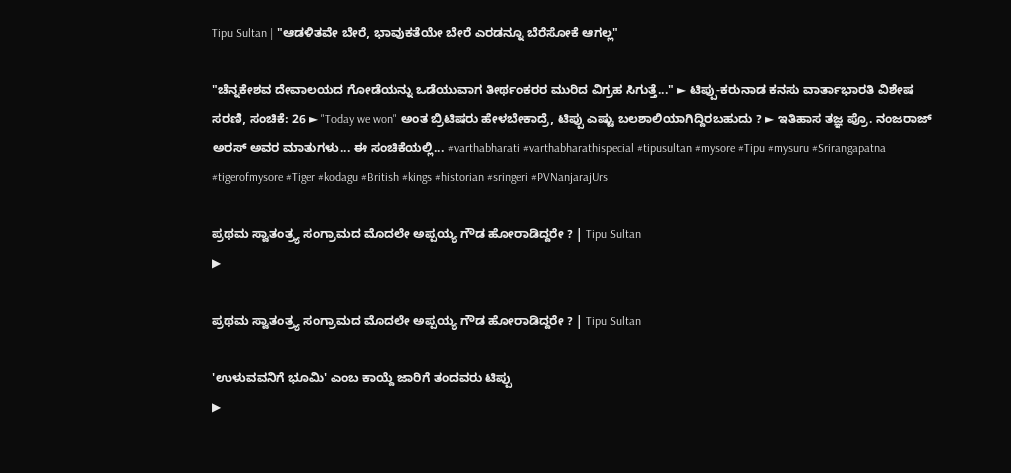Tipu Sultan | "ಆಡಳಿತವೇ ಬೇರೆ, ಭಾವುಕತೆಯೇ ಬೇರೆ ಎರಡನ್ನೂ ಬೆರೆಸೋಕೆ ಆಗಲ್ಲ"

"ಚೆನ್ನಕೇಶವ ದೇವಾಲಯದ ಗೋಡೆಯನ್ನು ಒಡೆಯುವಾಗ ತೀರ್ಥಂಕರರ ಮುರಿದ ವಿಗ್ರಹ ಸಿಗುತ್ತೆ..." ► ಟಿಪ್ಪು-ಕರುನಾಡ ಕನಸು ವಾರ್ತಾಭಾರತಿ ವಿಶೇಷ ಸರಣಿ, ಸಂಚಿಕೆ: 26 ► "Today we won" ಅಂತ ಬ್ರಿಟಿಷರು ಹೇಳಬೇಕಾದ್ರೆ, ಟಿಪ್ಪು ಎಷ್ಟು ಬಲಶಾಲಿಯಾಗಿದ್ದಿರಬಹುದು ? ► ಇತಿಹಾಸ ತಜ್ಞ ಪ್ರೊ. ನಂಜರಾಜ್ ಅರಸ್ ಅವರ ಮಾತುಗಳು... ಈ ಸಂಚಿಕೆಯಲ್ಲಿ... #varthabharati #varthabharathispecial #tipusultan #mysore #Tipu #mysuru #Srirangapatna #tigerofmysore #Tiger #kodagu #British #kings #historian #sringeri #PVNanjarajUrs

ಪ್ರಥಮ ಸ್ವಾತಂತ್ರ್ಯ ಸಂಗ್ರಾಮದ ಮೊದಲೇ ಅಪ್ಪಯ್ಯ ಗೌಡ ಹೋರಾಡಿದ್ದರೇ ? | Tipu Sultan
▶

ಪ್ರಥಮ ಸ್ವಾತಂತ್ರ್ಯ ಸಂಗ್ರಾಮದ ಮೊದಲೇ ಅಪ್ಪಯ್ಯ ಗೌಡ ಹೋರಾಡಿದ್ದರೇ ? | Tipu Sultan

'ಉಳುವವನಿಗೆ ಭೂಮಿ' ಎಂಬ ಕಾಯ್ದೆ ಜಾರಿಗೆ ತಂದವರು ಟಿಪ್ಪು
▶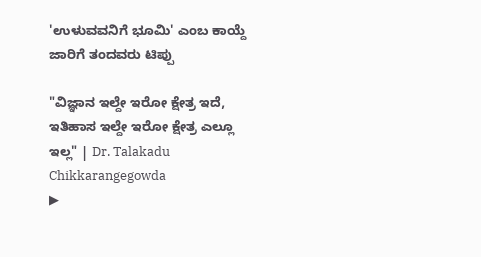'ಉಳುವವನಿಗೆ ಭೂಮಿ' ಎಂಬ ಕಾಯ್ದೆ ಜಾರಿಗೆ ತಂದವರು ಟಿಪ್ಪು

"ವಿಜ್ಞಾನ ಇಲ್ದೇ ಇರೋ ಕ್ಷೇತ್ರ ಇದೆ, ಇತಿಹಾಸ ಇಲ್ದೇ ಇರೋ ಕ್ಷೇತ್ರ ಎಲ್ಲೂ ಇಲ್ಲ" | Dr. Talakadu Chikkarangegowda
▶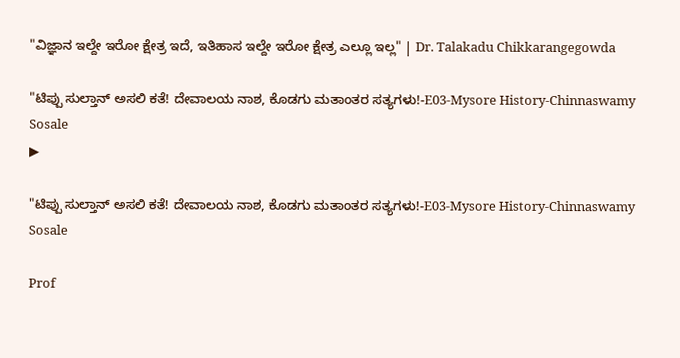"ವಿಜ್ಞಾನ ಇಲ್ದೇ ಇರೋ ಕ್ಷೇತ್ರ ಇದೆ, ಇತಿಹಾಸ ಇಲ್ದೇ ಇರೋ ಕ್ಷೇತ್ರ ಎಲ್ಲೂ ಇಲ್ಲ" | Dr. Talakadu Chikkarangegowda

"ಟಿಪ್ಪು ಸುಲ್ತಾನ್ ಅಸಲಿ ಕತೆ! ದೇವಾಲಯ ನಾಶ, ಕೊಡಗು ಮತಾಂತರ ಸತ್ಯಗಳು!-E03-Mysore History-Chinnaswamy Sosale
▶

"ಟಿಪ್ಪು ಸುಲ್ತಾನ್ ಅಸಲಿ ಕತೆ! ದೇವಾಲಯ ನಾಶ, ಕೊಡಗು ಮತಾಂತರ ಸತ್ಯಗಳು!-E03-Mysore History-Chinnaswamy Sosale

Prof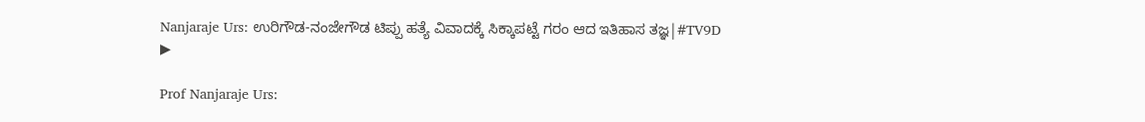Nanjaraje Urs: ಉರಿಗೌಡ-ನಂಜೇಗೌಡ ಟಿಪ್ಪು ಹತ್ಯೆ ವಿವಾದಕ್ಕೆ ಸಿಕ್ಕಾಪಟ್ಟೆ ಗರಂ ಆದ ಇತಿಹಾಸ ತಜ್ಞ|#TV9D
▶

Prof Nanjaraje Urs: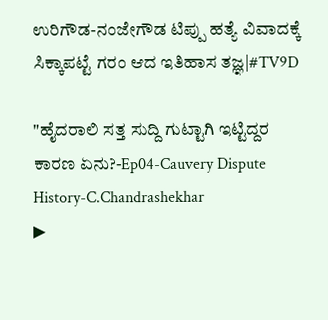ಉರಿಗೌಡ-ನಂಜೇಗೌಡ ಟಿಪ್ಪು ಹತ್ಯೆ ವಿವಾದಕ್ಕೆ ಸಿಕ್ಕಾಪಟ್ಟೆ ಗರಂ ಆದ ಇತಿಹಾಸ ತಜ್ಞ|#TV9D

"ಹೈದರಾಲಿ ಸತ್ತ ಸುದ್ದಿ ಗುಟ್ಟಾಗಿ ಇಟ್ಟಿದ್ದರ ಕಾರಣ ಏನು?-Ep04-Cauvery Dispute History-C.Chandrashekhar
▶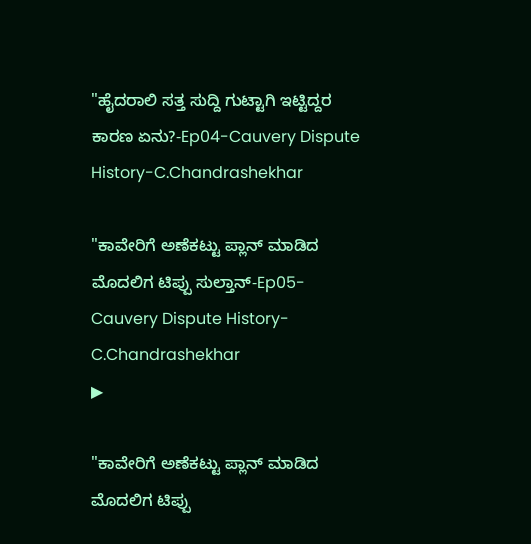"ಹೈದರಾಲಿ ಸತ್ತ ಸುದ್ದಿ ಗುಟ್ಟಾಗಿ ಇಟ್ಟಿದ್ದರ ಕಾರಣ ಏನು?-Ep04-Cauvery Dispute History-C.Chandrashekhar

"ಕಾವೇರಿಗೆ ಅಣೆಕಟ್ಟು ಪ್ಲಾನ್ ಮಾಡಿದ ಮೊದಲಿಗ ಟಿಪ್ಪು ಸುಲ್ತಾನ್-Ep05-Cauvery Dispute History-C.Chandrashekhar
▶

"ಕಾವೇರಿಗೆ ಅಣೆಕಟ್ಟು ಪ್ಲಾನ್ ಮಾಡಿದ ಮೊದಲಿಗ ಟಿಪ್ಪು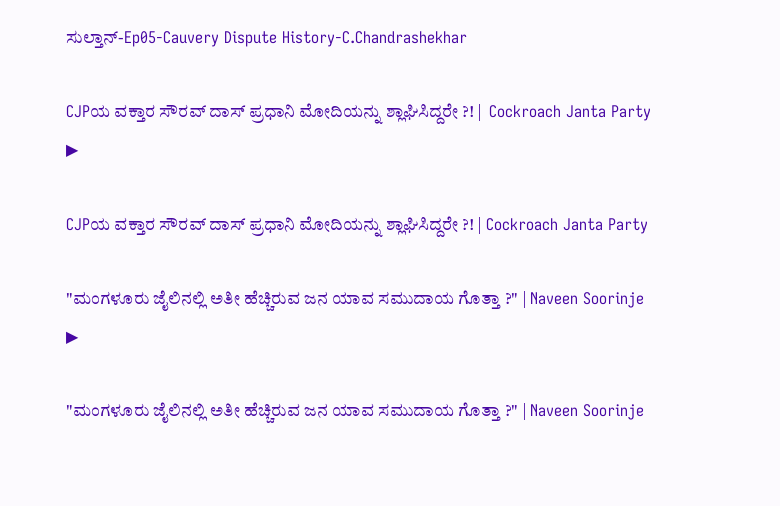ಸುಲ್ತಾನ್-Ep05-Cauvery Dispute History-C.Chandrashekhar

CJPಯ ವಕ್ತಾರ ಸೌರವ್ ದಾಸ್ ಪ್ರಧಾನಿ ಮೋದಿಯನ್ನು ಶ್ಲಾಘಿಸಿದ್ದರೇ ?! |  Cockroach Janta Party
▶

CJPಯ ವಕ್ತಾರ ಸೌರವ್ ದಾಸ್ ಪ್ರಧಾನಿ ಮೋದಿಯನ್ನು ಶ್ಲಾಘಿಸಿದ್ದರೇ ?! | Cockroach Janta Party

"ಮಂಗಳೂರು ಜೈಲಿನಲ್ಲಿ ಅತೀ ಹೆಚ್ಚಿರುವ ಜನ ಯಾವ ಸಮುದಾಯ ಗೊತ್ತಾ ?" | Naveen Soorinje
▶

"ಮಂಗಳೂರು ಜೈಲಿನಲ್ಲಿ ಅತೀ ಹೆಚ್ಚಿರುವ ಜನ ಯಾವ ಸಮುದಾಯ ಗೊತ್ತಾ ?" | Naveen Soorinje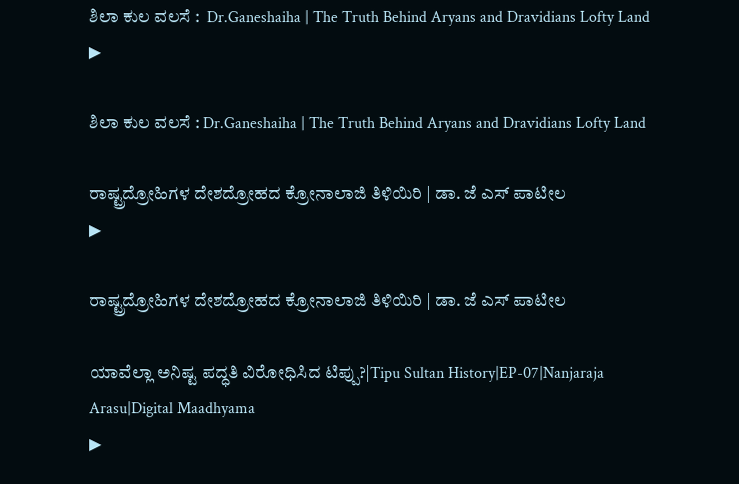ಶಿಲಾ ಕುಲ ವಲಸೆ :  Dr.Ganeshaiha | The Truth Behind Aryans and Dravidians Lofty Land
▶

ಶಿಲಾ ಕುಲ ವಲಸೆ : Dr.Ganeshaiha | The Truth Behind Aryans and Dravidians Lofty Land

ರಾಷ್ಟ್ರದ್ರೋಹಿಗಳ ದೇಶದ್ರೋಹದ ಕ್ರೋನಾಲಾಜಿ ತಿಳಿಯಿರಿ | ಡಾ. ಜೆ ಎಸ್ ಪಾಟೀಲ
▶

ರಾಷ್ಟ್ರದ್ರೋಹಿಗಳ ದೇಶದ್ರೋಹದ ಕ್ರೋನಾಲಾಜಿ ತಿಳಿಯಿರಿ | ಡಾ. ಜೆ ಎಸ್ ಪಾಟೀಲ

ಯಾವೆಲ್ಲಾ ಅನಿಷ್ಟ ಪದ್ಧತಿ ವಿರೋಧಿಸಿದ ಟಿಪ್ಪು?|Tipu Sultan History|EP-07|Nanjaraja Arasu|Digital Maadhyama
▶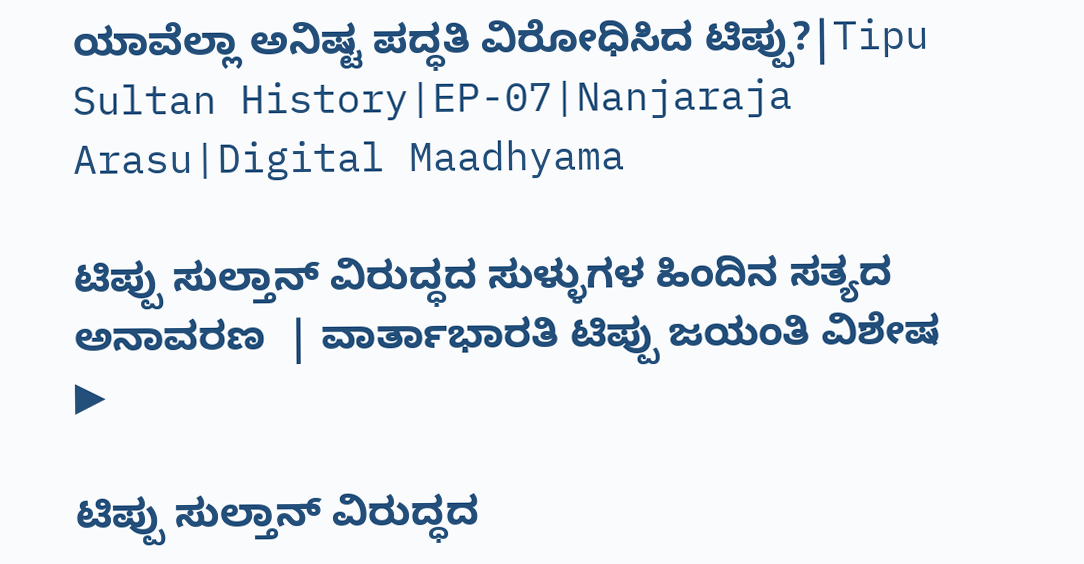ಯಾವೆಲ್ಲಾ ಅನಿಷ್ಟ ಪದ್ಧತಿ ವಿರೋಧಿಸಿದ ಟಿಪ್ಪು?|Tipu Sultan History|EP-07|Nanjaraja Arasu|Digital Maadhyama

ಟಿಪ್ಪು ಸುಲ್ತಾನ್ ವಿರುದ್ಧದ ಸುಳ್ಳುಗಳ ಹಿಂದಿನ ಸತ್ಯದ ಅನಾವರಣ  | ವಾರ್ತಾಭಾರತಿ ಟಿಪ್ಪು ಜಯಂತಿ ವಿಶೇಷ
▶

ಟಿಪ್ಪು ಸುಲ್ತಾನ್ ವಿರುದ್ಧದ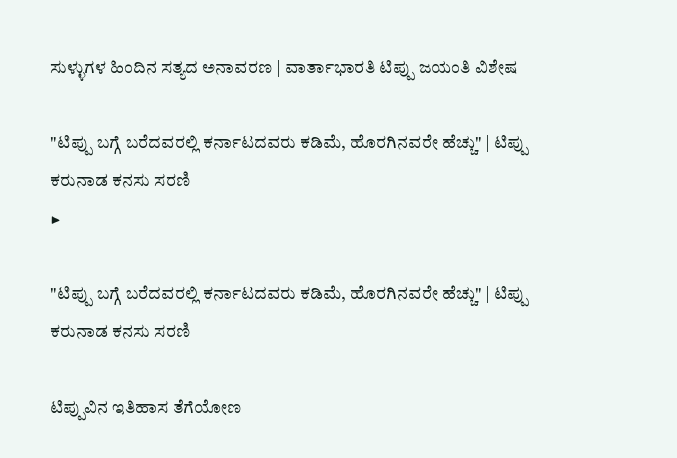ಸುಳ್ಳುಗಳ ಹಿಂದಿನ ಸತ್ಯದ ಅನಾವರಣ | ವಾರ್ತಾಭಾರತಿ ಟಿಪ್ಪು ಜಯಂತಿ ವಿಶೇಷ

"ಟಿಪ್ಪು ಬಗ್ಗೆ ಬರೆದವರಲ್ಲಿ ಕರ್ನಾಟದವರು ಕಡಿಮೆ, ಹೊರಗಿನವರೇ ಹೆಚ್ಚು" | ಟಿಪ್ಪು ಕರುನಾಡ ಕನಸು ಸರಣಿ
▶

"ಟಿಪ್ಪು ಬಗ್ಗೆ ಬರೆದವರಲ್ಲಿ ಕರ್ನಾಟದವರು ಕಡಿಮೆ, ಹೊರಗಿನವರೇ ಹೆಚ್ಚು" | ಟಿಪ್ಪು ಕರುನಾಡ ಕನಸು ಸರಣಿ

ಟಿಪ್ಪುವಿನ ಇತಿಹಾಸ ತೆಗೆಯೋಣ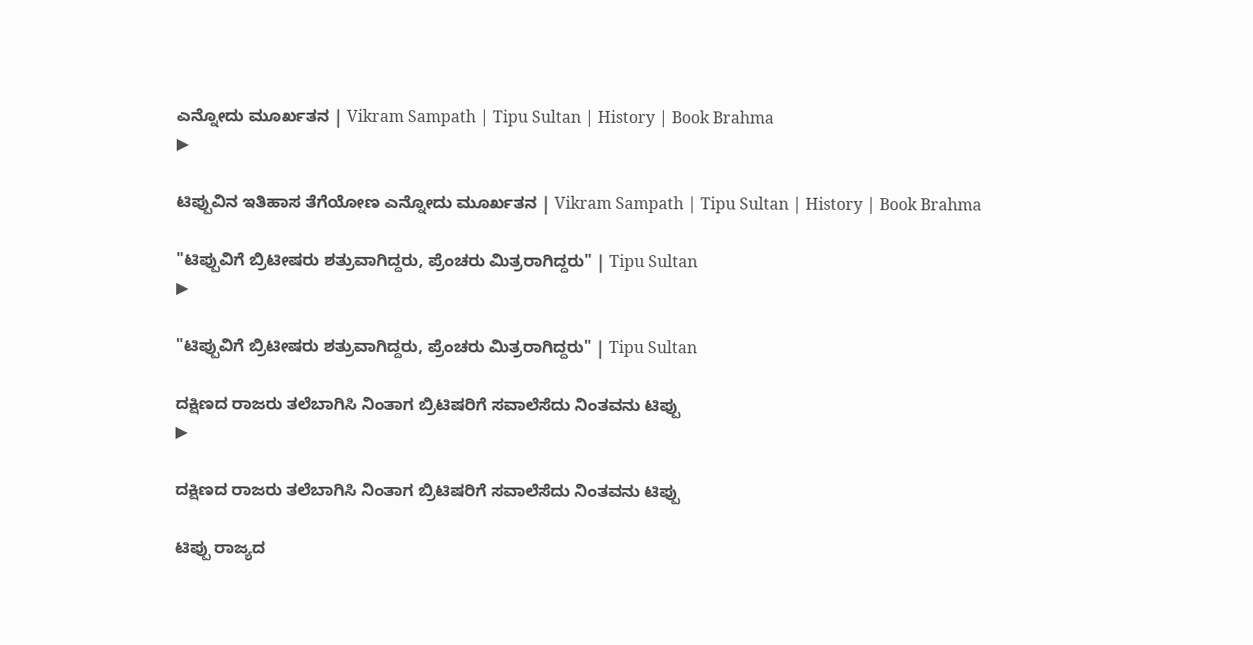ಎನ್ನೋದು ಮೂರ್ಖತನ | Vikram Sampath | Tipu Sultan | History | Book Brahma
▶

ಟಿಪ್ಪುವಿನ ಇತಿಹಾಸ ತೆಗೆಯೋಣ ಎನ್ನೋದು ಮೂರ್ಖತನ | Vikram Sampath | Tipu Sultan | History | Book Brahma

"ಟಿಪ್ಪುವಿಗೆ ಬ್ರಿಟೀಷರು ಶತ್ರುವಾಗಿದ್ದರು, ಪ್ರೆಂಚರು ಮಿತ್ರರಾಗಿದ್ದರು" | Tipu Sultan
▶

"ಟಿಪ್ಪುವಿಗೆ ಬ್ರಿಟೀಷರು ಶತ್ರುವಾಗಿದ್ದರು, ಪ್ರೆಂಚರು ಮಿತ್ರರಾಗಿದ್ದರು" | Tipu Sultan

ದಕ್ಷಿಣದ ರಾಜರು ತಲೆಬಾಗಿಸಿ ನಿಂತಾಗ ಬ್ರಿಟಿಷರಿಗೆ ಸವಾಲೆಸೆದು ನಿಂತವನು ಟಿಪ್ಪು
▶

ದಕ್ಷಿಣದ ರಾಜರು ತಲೆಬಾಗಿಸಿ ನಿಂತಾಗ ಬ್ರಿಟಿಷರಿಗೆ ಸವಾಲೆಸೆದು ನಿಂತವನು ಟಿಪ್ಪು

ಟಿಪ್ಪು ರಾಜ್ಯದ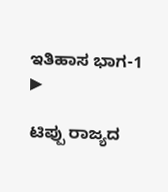ಇತಿಹಾಸ ಭಾಗ-1
▶

ಟಿಪ್ಪು ರಾಜ್ಯದ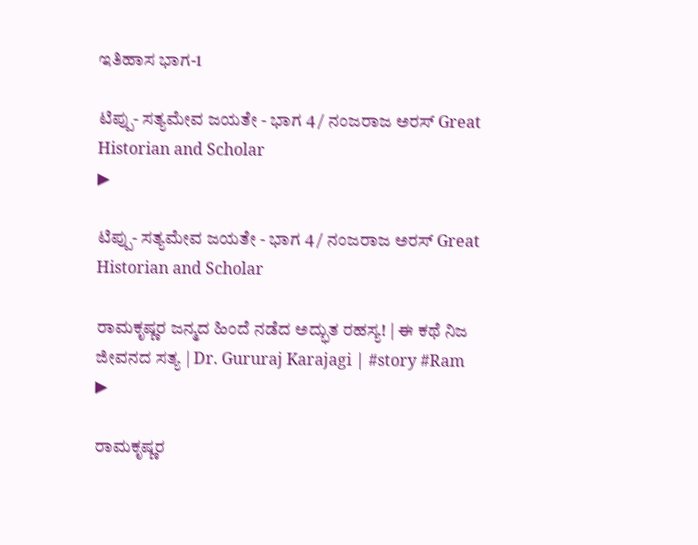ಇತಿಹಾಸ ಭಾಗ-1

ಟಿಪ್ಪು- ಸತ್ಯಮೇವ ಜಯತೇ - ಭಾಗ 4 / ನಂಜರಾಜ ಅರಸ್ Great Historian and Scholar
▶

ಟಿಪ್ಪು- ಸತ್ಯಮೇವ ಜಯತೇ - ಭಾಗ 4 / ನಂಜರಾಜ ಅರಸ್ Great Historian and Scholar

ರಾಮಕೃಷ್ಣರ ಜನ್ಮದ ಹಿಂದೆ ನಡೆದ ಅದ್ಭುತ ರಹಸ್ಯ! | ಈ ಕಥೆ ನಿಜ ಜೀವನದ ಸತ್ಯ | Dr. Gururaj Karajagi | #story #Ram
▶

ರಾಮಕೃಷ್ಣರ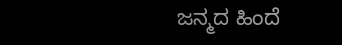ಜನ್ಮದ ಹಿಂದೆ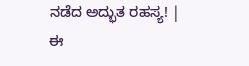ನಡೆದ ಅದ್ಭುತ ರಹಸ್ಯ! | ಈ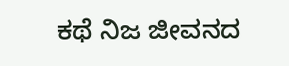ಕಥೆ ನಿಜ ಜೀವನದ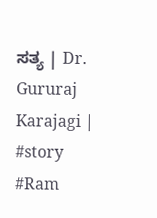ಸತ್ಯ | Dr. Gururaj Karajagi | #story #Ram